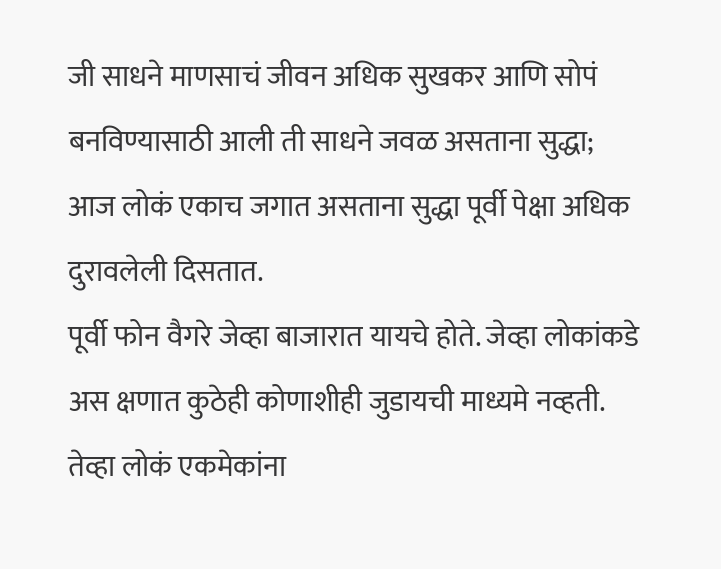जी साधने माणसाचं जीवन अधिक सुखकर आणि सोपं बनविण्यासाठी आली ती साधने जवळ असताना सुद्धा; आज लोकं एकाच जगात असताना सुद्धा पूर्वी पेक्षा अधिक दुरावलेली दिसतात.
पूर्वी फोन वैगरे जेव्हा बाजारात यायचे होते. जेव्हा लोकांकडे अस क्षणात कुठेही कोणाशीही जुडायची माध्यमे नव्हती. तेव्हा लोकं एकमेकांना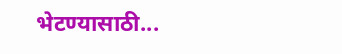भेटण्यासाठी...